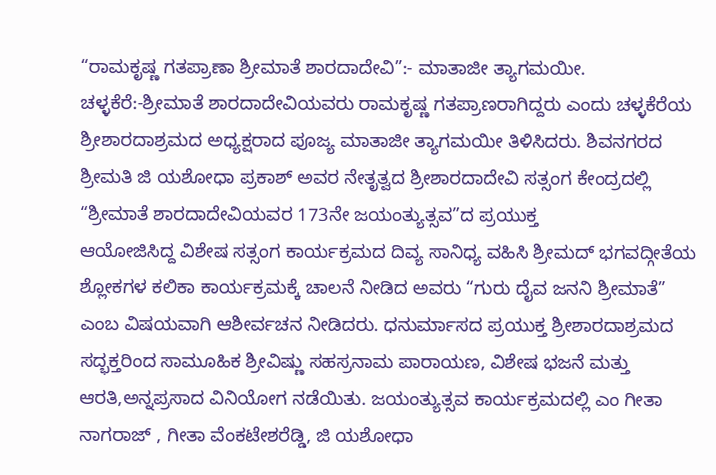“ರಾಮಕೃಷ್ಣ ಗತಪ್ರಾಣಾ ಶ್ರೀಮಾತೆ ಶಾರದಾದೇವಿ”:- ಮಾತಾಜೀ ತ್ಯಾಗಮಯೀ. ಚಳ್ಳಕೆರೆ:-ಶ್ರೀಮಾತೆ ಶಾರದಾದೇವಿಯವರು ರಾಮಕೃಷ್ಣ ಗತಪ್ರಾಣರಾಗಿದ್ದರು ಎಂದು ಚಳ್ಳಕೆರೆಯ ಶ್ರೀಶಾರದಾಶ್ರಮದ ಅಧ್ಯಕ್ಷರಾದ ಪೂಜ್ಯ ಮಾತಾಜೀ ತ್ಯಾಗಮಯೀ ತಿಳಿಸಿದರು. ಶಿವನಗರದ ಶ್ರೀಮತಿ ಜಿ ಯಶೋಧಾ ಪ್ರಕಾಶ್ ಅವರ ನೇತೃತ್ವದ ಶ್ರೀಶಾರದಾದೇವಿ ಸತ್ಸಂಗ ಕೇಂದ್ರದಲ್ಲಿ “ಶ್ರೀಮಾತೆ ಶಾರದಾದೇವಿಯವರ 173ನೇ ಜಯಂತ್ಯುತ್ಸವ”ದ ಪ್ರಯುಕ್ತ
ಆಯೋಜಿಸಿದ್ದ ವಿಶೇಷ ಸತ್ಸಂಗ ಕಾರ್ಯಕ್ರಮದ ದಿವ್ಯ ಸಾನಿಧ್ಯ ವಹಿಸಿ ಶ್ರೀಮದ್ ಭಗವದ್ಗೀತೆಯ ಶ್ಲೋಕಗಳ ಕಲಿಕಾ ಕಾರ್ಯಕ್ರಮಕ್ಕೆ ಚಾಲನೆ ನೀಡಿದ ಅವರು “ಗುರು ದೈವ ಜನನಿ ಶ್ರೀಮಾತೆ” ಎಂಬ ವಿಷಯವಾಗಿ ಆಶೀರ್ವಚನ ನೀಡಿದರು. ಧನುರ್ಮಾಸದ ಪ್ರಯುಕ್ತ ಶ್ರೀಶಾರದಾಶ್ರಮದ ಸದ್ಭಕ್ತರಿಂದ ಸಾಮೂಹಿಕ ಶ್ರೀವಿಷ್ಣು ಸಹಸ್ರನಾಮ ಪಾರಾಯಣ, ವಿಶೇಷ ಭಜನೆ ಮತ್ತು ಆರತಿ,ಅನ್ನಪ್ರಸಾದ ವಿನಿಯೋಗ ನಡೆಯಿತು. ಜಯಂತ್ಯುತ್ಸವ ಕಾರ್ಯಕ್ರಮದಲ್ಲಿ ಎಂ ಗೀತಾ ನಾಗರಾಜ್ , ಗೀತಾ ವೆಂಕಟೇಶರೆಡ್ಡಿ, ಜಿ ಯಶೋಧಾ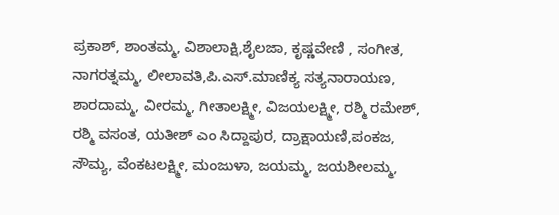ಪ್ರಕಾಶ್, ಶಾಂತಮ್ಮ, ವಿಶಾಲಾಕ್ಷಿ,ಶೈಲಜಾ, ಕೃಷ್ಣವೇಣಿ , ಸಂಗೀತ, ನಾಗರತ್ನಮ್ಮ, ಲೀಲಾವತಿ,ಪಿ.ಎಸ್.ಮಾಣಿಕ್ಯ ಸತ್ಯನಾರಾಯಣ, ಶಾರದಾಮ್ಮ, ವೀರಮ್ಮ, ಗೀತಾಲಕ್ಷ್ಮೀ, ವಿಜಯಲಕ್ಷ್ಮೀ, ರಶ್ಮಿ ರಮೇಶ್, ರಶ್ಮಿ ವಸಂತ, ಯತೀಶ್ ಎಂ ಸಿದ್ದಾಪುರ, ದ್ರಾಕ್ಷಾಯಣಿ,ಪಂಕಜ, ಸೌಮ್ಯ, ವೆಂಕಟಲಕ್ಷ್ಮೀ, ಮಂಜುಳಾ, ಜಯಮ್ಮ, ಜಯಶೀಲಮ್ಮ,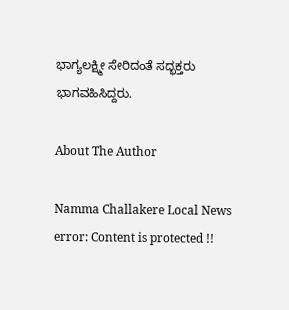ಭಾಗ್ಯಲಕ್ಷ್ಮೀ ಸೇರಿದಂತೆ ಸದ್ಭಕ್ತರು ಭಾಗವಹಿಸಿದ್ದರು.

About The Author

Namma Challakere Local News
error: Content is protected !!